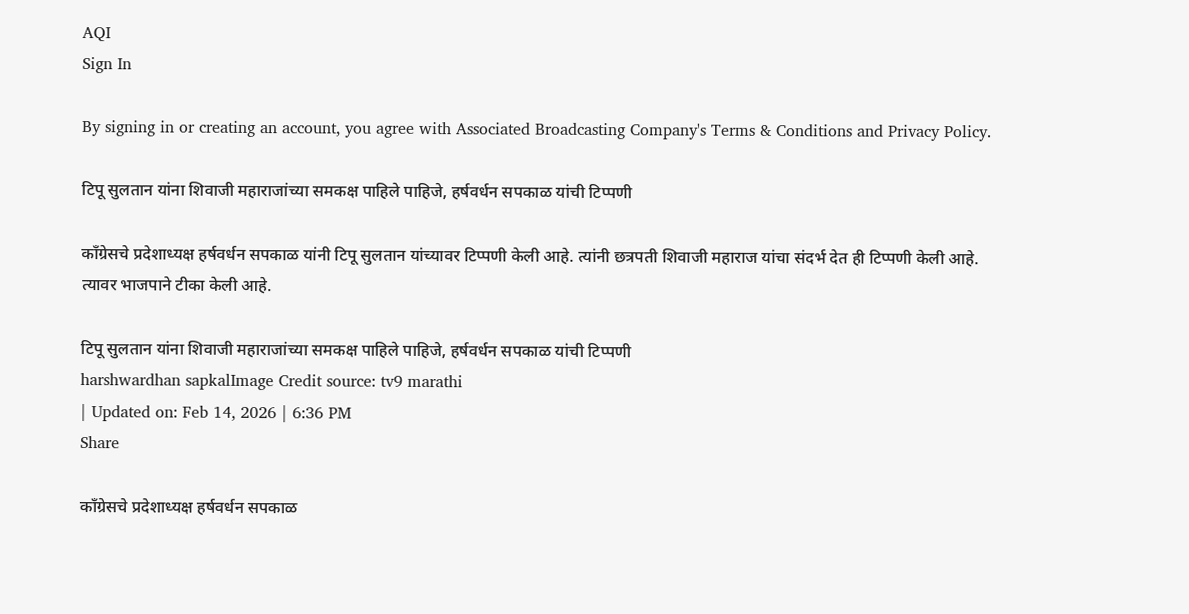AQI
Sign In

By signing in or creating an account, you agree with Associated Broadcasting Company's Terms & Conditions and Privacy Policy.

टिपू सुलतान यांना शिवाजी महाराजांच्या समकक्ष पाहिले पाहिजे, हर्षवर्धन सपकाळ यांची टिप्पणी

काँग्रेसचे प्रदेशाध्यक्ष हर्षवर्धन सपकाळ यांनी टिपू सुलतान यांच्यावर टिप्पणी केली आहे. त्यांनी छत्रपती शिवाजी महाराज यांचा संदर्भ देत ही टिप्पणी केली आहे. त्यावर भाजपाने टीका केली आहे.

टिपू सुलतान यांना शिवाजी महाराजांच्या समकक्ष पाहिले पाहिजे, हर्षवर्धन सपकाळ यांची टिप्पणी
harshwardhan sapkalImage Credit source: tv9 marathi
| Updated on: Feb 14, 2026 | 6:36 PM
Share

काँग्रेसचे प्रदेशाध्यक्ष हर्षवर्धन सपकाळ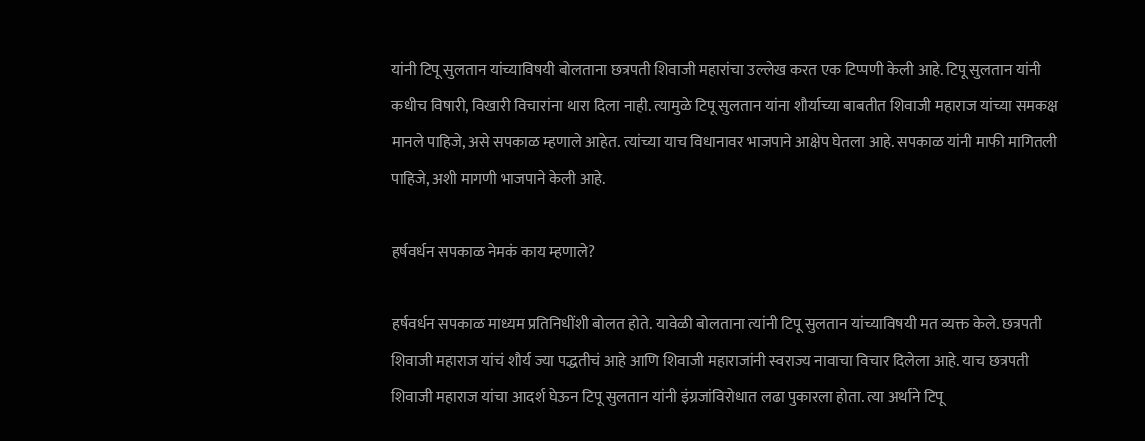यांनी टिपू सुलतान यांच्याविषयी बोलताना छत्रपती शिवाजी महारांचा उल्लेख करत एक टिप्पणी केली आहे. टिपू सुलतान यांनी कधीच विषारी, विखारी विचारांना थारा दिला नाही. त्यामुळे टिपू सुलतान यांना शौर्याच्या बाबतीत शिवाजी महाराज यांच्या समकक्ष मानले पाहिजे, असे सपकाळ म्हणाले आहेत. त्यांच्या याच विधानावर भाजपाने आक्षेप घेतला आहे. सपकाळ यांनी माफी मागितली पाहिजे, अशी मागणी भाजपाने केली आहे.

हर्षवर्धन सपकाळ नेमकं काय म्हणाले?

हर्षवर्धन सपकाळ माध्यम प्रतिनिधींशी बोलत होते. यावेळी बोलताना त्यांनी टिपू सुलतान यांच्याविषयी मत व्यक्त केले. छत्रपती शिवाजी महाराज यांचं शौर्य ज्या पद्धतीचं आहे आणि शिवाजी महाराजांनी स्वराज्य नावाचा विचार दिलेला आहे. याच छत्रपती शिवाजी महाराज यांचा आदर्श घेऊन टिपू सुलतान यांनी इंग्रजांविरोधात लढा पुकारला होता. त्या अर्थाने टिपू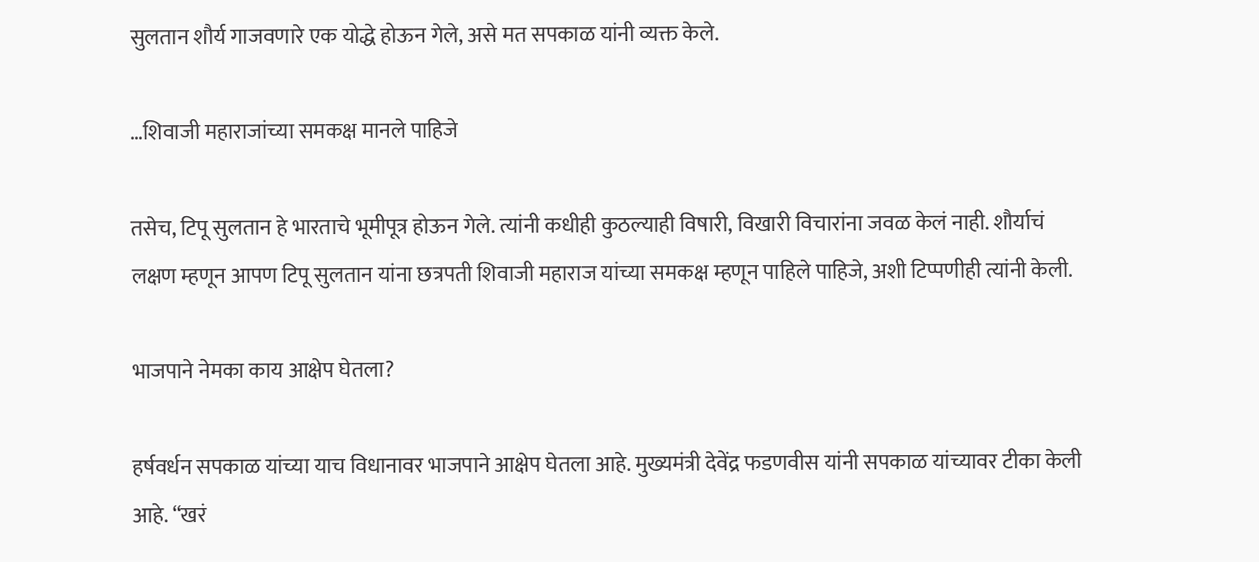सुलतान शौर्य गाजवणारे एक योद्धे होऊन गेले, असे मत सपकाळ यांनी व्यक्त केले.

…शिवाजी महाराजांच्या समकक्ष मानले पाहिजे

तसेच, टिपू सुलतान हे भारताचे भूमीपूत्र होऊन गेले. त्यांनी कधीही कुठल्याही विषारी, विखारी विचारांना जवळ केलं नाही. शौर्याचं लक्षण म्हणून आपण टिपू सुलतान यांना छत्रपती शिवाजी महाराज यांच्या समकक्ष म्हणून पाहिले पाहिजे, अशी टिप्पणीही त्यांनी केली.

भाजपाने नेमका काय आक्षेप घेतला?

हर्षवर्धन सपकाळ यांच्या याच विधानावर भाजपाने आक्षेप घेतला आहे. मुख्यमंत्री देवेंद्र फडणवीस यांनी सपकाळ यांच्यावर टीका केली आहे. “खरं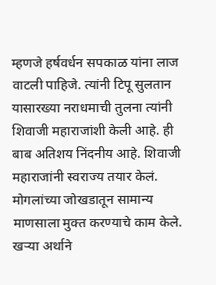म्हणजे हर्षवर्धन सपकाळ यांना लाज वाटली पाहिजे. त्यांनी टिपू सुलतान यासारख्या नराधमाची तुलना त्यांनी शिवाजी महाराजांशी केली आहे. ही बाब अतिशय निंदनीय आहे. शिवाजी महाराजांनी स्वराज्य तयार केलं. मोगलांच्या जोखडातून सामान्य माणसाला मुक्त करण्याचे काम केले. खऱ्या अर्थाने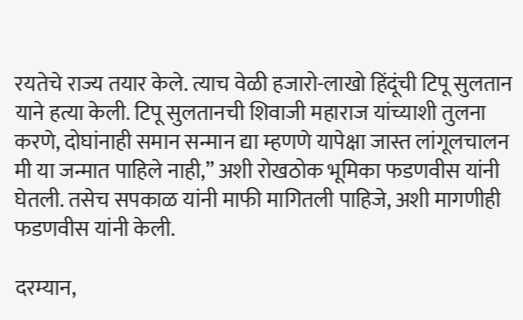रयतेचे राज्य तयार केले. त्याच वेळी हजारो-लाखो हिंदूंची टिपू सुलतान याने हत्या केली. टिपू सुलतानची शिवाजी महाराज यांच्याशी तुलना करणे, दोघांनाही समान सन्मान द्या म्हणणे यापेक्षा जास्त लांगूलचालन मी या जन्मात पाहिले नाही,” अशी रोखठोक भूमिका फडणवीस यांनी घेतली. तसेच सपकाळ यांनी माफी मागितली पाहिजे, अशी मागणीही फडणवीस यांनी केली.

दरम्यान,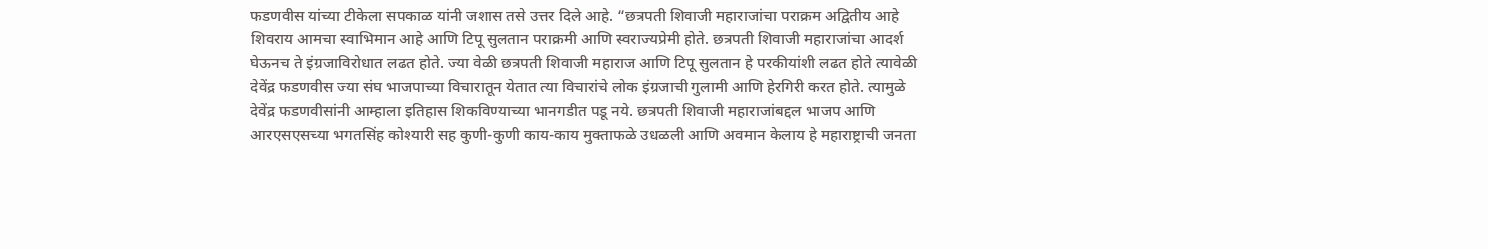फडणवीस यांच्या टीकेला सपकाळ यांनी जशास तसे उत्तर दिले आहे. “छत्रपती शिवाजी महाराजांचा पराक्रम अद्वितीय आहे शिवराय आमचा स्वाभिमान आहे आणि टिपू सुलतान पराक्रमी आणि स्वराज्यप्रेमी होते. छत्रपती शिवाजी महाराजांचा आदर्श घेऊनच ते इंग्रजाविरोधात लढत होते. ज्या वेळी छत्रपती शिवाजी महाराज आणि टिपू सुलतान हे परकीयांशी लढत होते त्यावेळी देवेंद्र फडणवीस ज्या संघ भाजपाच्या विचारातून येतात त्या विचारांचे लोक इंग्रजाची गुलामी आणि हेरगिरी करत होते. त्यामुळे देवेंद्र फडणवीसांनी आम्हाला इतिहास शिकविण्याच्या भानगडीत पडू नये. छत्रपती शिवाजी महाराजांबद्दल भाजप आणि आरएसएसच्या भगतसिंह कोश्यारी सह कुणी-कुणी काय-काय मुक्ताफळे उधळली आणि अवमान केलाय हे महाराष्ट्राची जनता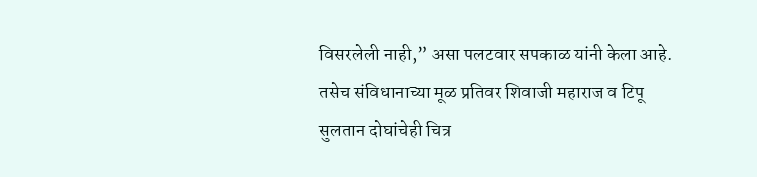विसरलेली नाही,” असा पलटवार सपकाळ यांनी केला आहे. तसेच संविधानाच्या मूळ प्रतिवर शिवाजी महाराज व टिपू सुलतान दोघांचेही चित्र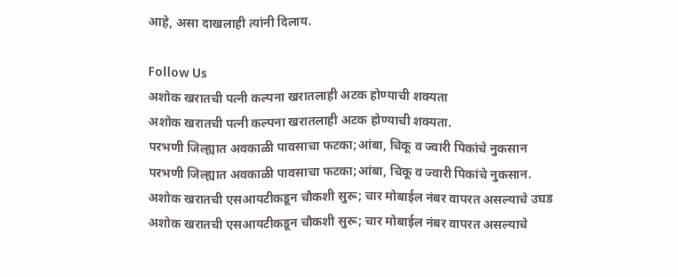आहे, असा दाखलाही त्यांनी दिलाय.

Follow Us
अशोक खरातची पत्नी कल्पना खरातलाही अटक होण्याची शक्यता
अशोक खरातची पत्नी कल्पना खरातलाही अटक होण्याची शक्यता.
परभणी जिल्ह्यात अवकाळी पावसाचा फटका;आंबा, चिकू व ज्वारी पिकांचे नुकसान
परभणी जिल्ह्यात अवकाळी पावसाचा फटका;आंबा, चिकू व ज्वारी पिकांचे नुकसान.
अशोक खरातची एसआयटीकडून चौकशी सुरू; चार मोबाईल नंबर वापरत असल्याचे उघड
अशोक खरातची एसआयटीकडून चौकशी सुरू; चार मोबाईल नंबर वापरत असल्याचे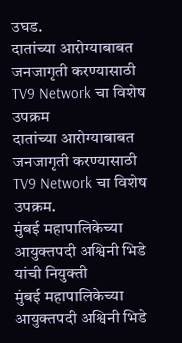उघड.
दातांच्या आरोग्याबाबत जनजागृती करण्यासाठी TV9 Network चा विशेष उपक्रम
दातांच्या आरोग्याबाबत जनजागृती करण्यासाठी TV9 Network चा विशेष उपक्रम.
मुंबई महापालिकेच्या आयुक्तपदी अश्विनी भिडे यांची नियुक्ती
मुंबई महापालिकेच्या आयुक्तपदी अश्विनी भिडे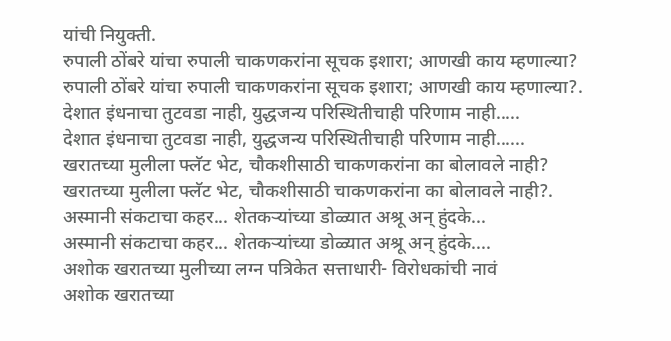यांची नियुक्ती.
रुपाली ठोंबरे यांचा रुपाली चाकणकरांना सूचक इशारा; आणखी काय म्हणाल्या?
रुपाली ठोंबरे यांचा रुपाली चाकणकरांना सूचक इशारा; आणखी काय म्हणाल्या?.
देशात इंधनाचा तुटवडा नाही, युद्धजन्य परिस्थितीचाही परिणाम नाही.....
देशात इंधनाचा तुटवडा नाही, युद्धजन्य परिस्थितीचाही परिणाम नाही......
खरातच्या मुलीला फ्लॅट भेट, चौकशीसाठी चाकणकरांना का बोलावले नाही?
खरातच्या मुलीला फ्लॅट भेट, चौकशीसाठी चाकणकरांना का बोलावले नाही?.
अस्मानी संकटाचा कहर... शेतकऱ्यांच्या डोळ्यात अश्रू अन् हुंदके...
अस्मानी संकटाचा कहर... शेतकऱ्यांच्या डोळ्यात अश्रू अन् हुंदके....
अशोक खरातच्या मुलीच्या लग्न पत्रिकेत सत्ताधारी- विरोधकांची नावं
अशोक खरातच्या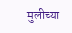मुलीच्या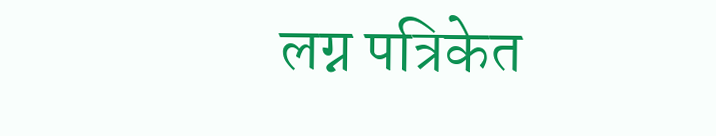लग्न पत्रिकेत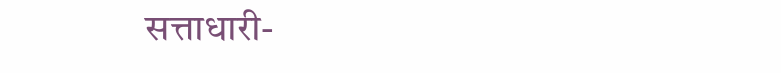सत्ताधारी-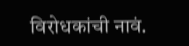विरोधकांची नावं.